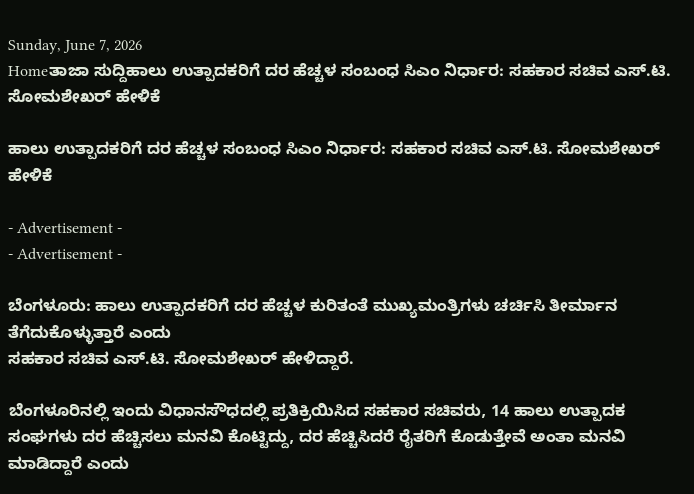Sunday, June 7, 2026
Homeತಾಜಾ ಸುದ್ದಿಹಾಲು ಉತ್ಪಾದಕರಿಗೆ ದರ ಹೆಚ್ಚಳ ಸಂಬಂಧ ಸಿಎಂ ನಿರ್ಧಾರ: ಸಹಕಾರ ಸಚಿವ ಎಸ್.ಟಿ. ಸೋಮಶೇಖರ್ ಹೇಳಿಕೆ

ಹಾಲು ಉತ್ಪಾದಕರಿಗೆ ದರ ಹೆಚ್ಚಳ ಸಂಬಂಧ ಸಿಎಂ ನಿರ್ಧಾರ: ಸಹಕಾರ ಸಚಿವ ಎಸ್.ಟಿ. ಸೋಮಶೇಖರ್ ಹೇಳಿಕೆ

- Advertisement -
- Advertisement -

ಬೆಂಗಳೂರು: ಹಾಲು ಉತ್ಪಾದಕರಿಗೆ ದರ ಹೆಚ್ಚಳ ಕುರಿತಂತೆ ಮುಖ್ಯಮಂತ್ರಿಗಳು ಚರ್ಚಿಸಿ ತೀರ್ಮಾನ ತೆಗೆದುಕೊಳ್ಳುತ್ತಾರೆ ಎಂದು
ಸಹಕಾರ ಸಚಿವ ಎಸ್.ಟಿ. ಸೋಮಶೇಖರ್ ಹೇಳಿದ್ದಾರೆ.

ಬೆಂಗಳೂರಿನಲ್ಲಿ ಇಂದು ವಿಧಾನಸೌಧದಲ್ಲಿ ಪ್ರತಿಕ್ರಿಯಿಸಿದ ಸಹಕಾರ ಸಚಿವರು, 14 ಹಾಲು ಉತ್ಪಾದಕ ಸಂಘಗಳು ದರ ಹೆಚ್ಚಿಸಲು ಮನವಿ ಕೊಟ್ಟಿದ್ದು, ದರ ಹೆಚ್ಚಿಸಿದರೆ ರೈತರಿಗೆ ಕೊಡುತ್ತೇವೆ ಅಂತಾ ಮನವಿ‌ ಮಾಡಿದ್ದಾರೆ ಎಂದು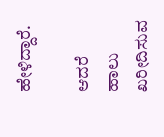ಹೇಳಿದ್ದಾರೆ.

ಆದರೆ ಹಾಲು ಖರೀದಿಸುವ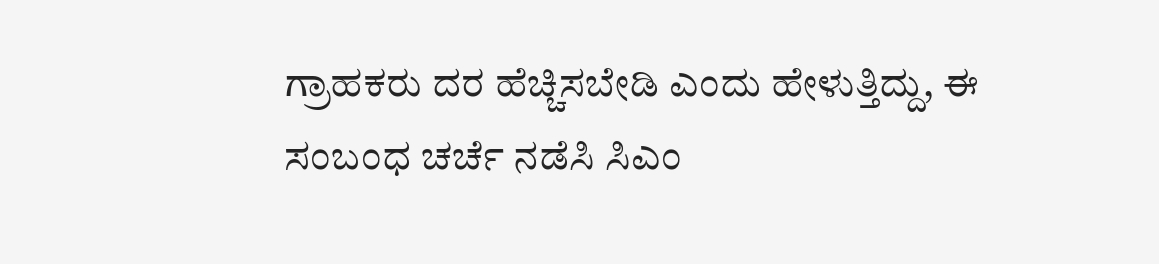ಗ್ರಾಹಕರು ದರ ಹೆಚ್ಚಿಸಬೇಡಿ ಎಂದು ಹೇಳುತ್ತಿದ್ದು, ಈ ಸಂಬಂಧ ಚರ್ಚೆ ನಡೆಸಿ ಸಿಎಂ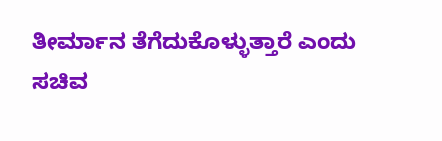ತೀರ್ಮಾನ‌ ತೆಗೆದುಕೊಳ್ಳುತ್ತಾರೆ ಎಂದು ಸಚಿವ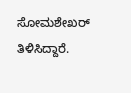ಸೋಮಶೇಖರ್ ತಿಳಿಸಿದ್ದಾರೆ.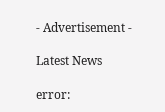- Advertisement -

Latest News

error: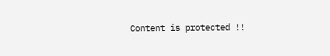Content is protected !!